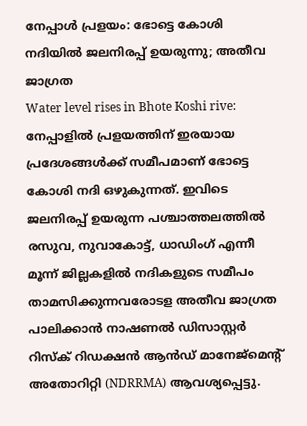നേപ്പാൾ പ്രളയം: ഭോട്ടെ കോശി നദിയിൽ ജലനിരപ്പ് ഉയരുന്നു; അതീവ ജാഗ്രത
Water level rises in Bhote Koshi rive: നേപ്പാളിൽ പ്രളയത്തിന് ഇരയായ പ്രദേശങ്ങൾക്ക് സമീപമാണ് ഭോട്ടെ കോശി നദി ഒഴുകുന്നത്. ഇവിടെ ജലനിരപ്പ് ഉയരുന്ന പശ്ചാത്തലത്തിൽ രസുവ, നുവാകോട്ട്, ധാഡിംഗ് എന്നീ മൂന്ന് ജില്ലകളിൽ നദികളുടെ സമീപം താമസിക്കുന്നവരോടള അതീവ ജാഗ്രത പാലിക്കാൻ നാഷണൽ ഡിസാസ്റ്റർ റിസ്ക് റിഡക്ഷൻ ആൻഡ് മാനേജ്മെന്റ് അതോറിറ്റി (NDRRMA) ആവശ്യപ്പെട്ടു.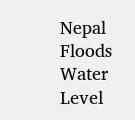Nepal Floods Water Level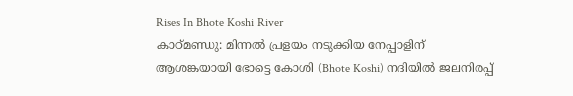Rises In Bhote Koshi River
കാഠ്മണ്ഡു: മിന്നൽ പ്രളയം നടുക്കിയ നേപ്പാളിന് ആശങ്കയായി ഭോട്ടെ കോശി (Bhote Koshi) നദിയിൽ ജലനിരപ്പ്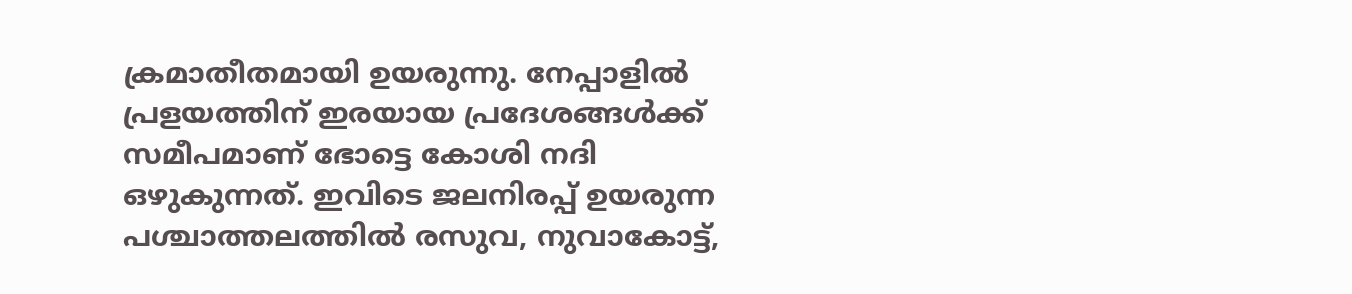ക്രമാതീതമായി ഉയരുന്നു. നേപ്പാളിൽ പ്രളയത്തിന് ഇരയായ പ്രദേശങ്ങൾക്ക് സമീപമാണ് ഭോട്ടെ കോശി നദി ഒഴുകുന്നത്. ഇവിടെ ജലനിരപ്പ് ഉയരുന്ന പശ്ചാത്തലത്തിൽ രസുവ, നുവാകോട്ട്,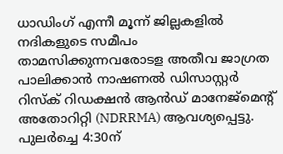ധാഡിംഗ് എന്നീ മൂന്ന് ജില്ലകളിൽ നദികളുടെ സമീപം താമസിക്കുന്നവരോടള അതീവ ജാഗ്രത പാലിക്കാൻ നാഷണൽ ഡിസാസ്റ്റർ റിസ്ക് റിഡക്ഷൻ ആൻഡ് മാനേജ്മെന്റ് അതോറിറ്റി (NDRRMA) ആവശ്യപ്പെട്ടു. പുലർച്ചെ 4:30ന്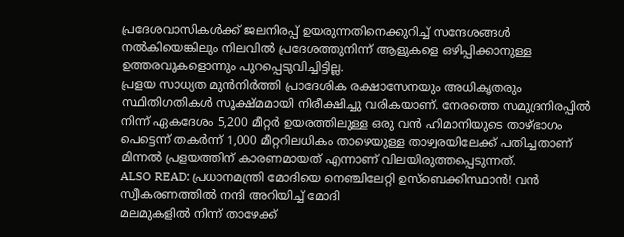പ്രദേശവാസികൾക്ക് ജലനിരപ്പ് ഉയരുന്നതിനെക്കുറിച്ച് സന്ദേശങ്ങൾ നൽകിയെങ്കിലും നിലവിൽ പ്രദേശത്തുനിന്ന് ആളുകളെ ഒഴിപ്പിക്കാനുള്ള ഉത്തരവുകളൊന്നും പുറപ്പെടുവിച്ചിട്ടില്ല.
പ്രളയ സാധ്യത മുൻനിർത്തി പ്രാദേശിക രക്ഷാസേനയും അധികൃതരും സ്ഥിതിഗതികൾ സൂക്ഷ്മമായി നിരീക്ഷിച്ചു വരികയാണ്. നേരത്തെ സമുദ്രനിരപ്പിൽ നിന്ന് ഏകദേശം 5,200 മീറ്റർ ഉയരത്തിലുള്ള ഒരു വൻ ഹിമാനിയുടെ താഴ്ഭാഗം പെട്ടെന്ന് തകർന്ന് 1,000 മീറ്ററിലധികം താഴെയുള്ള താഴ്വരയിലേക്ക് പതിച്ചതാണ് മിന്നൽ പ്രളയത്തിന് കാരണമായത് എന്നാണ് വിലയിരുത്തപ്പെടുന്നത്.
ALSO READ: പ്രധാനമന്ത്രി മോദിയെ നെഞ്ചിലേറ്റി ഉസ്ബെക്കിസ്ഥാൻ! വൻ സ്വീകരണത്തിൽ നന്ദി അറിയിച്ച് മോദി
മലമുകളിൽ നിന്ന് താഴേക്ക്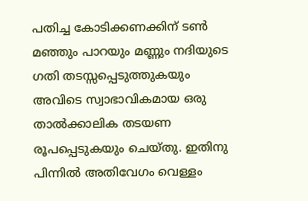പതിച്ച കോടിക്കണക്കിന് ടൺ മഞ്ഞും പാറയും മണ്ണും നദിയുടെ ഗതി തടസ്സപ്പെടുത്തുകയും അവിടെ സ്വാഭാവികമായ ഒരു താൽക്കാലിക തടയണ രൂപപ്പെടുകയും ചെയ്തു. ഇതിനു പിന്നിൽ അതിവേഗം വെള്ളം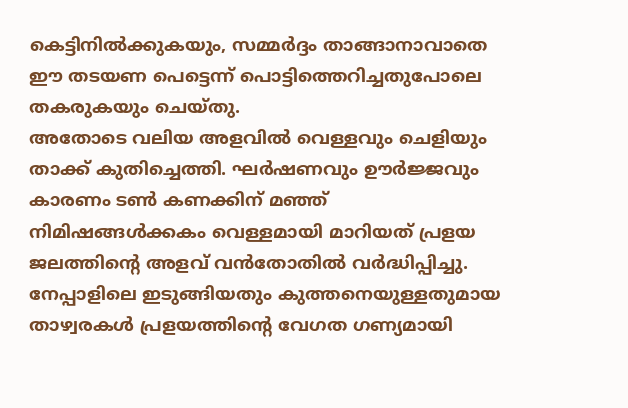കെട്ടിനിൽക്കുകയും, സമ്മർദ്ദം താങ്ങാനാവാതെ ഈ തടയണ പെട്ടെന്ന് പൊട്ടിത്തെറിച്ചതുപോലെ തകരുകയും ചെയ്തു.
അതോടെ വലിയ അളവിൽ വെള്ളവും ചെളിയും താക്ക് കുതിച്ചെത്തി. ഘർഷണവും ഊർജ്ജവും കാരണം ടൺ കണക്കിന് മഞ്ഞ് നിമിഷങ്ങൾക്കകം വെള്ളമായി മാറിയത് പ്രളയ ജലത്തിന്റെ അളവ് വൻതോതിൽ വർദ്ധിപ്പിച്ചു. നേപ്പാളിലെ ഇടുങ്ങിയതും കുത്തനെയുള്ളതുമായ താഴ്വരകൾ പ്രളയത്തിന്റെ വേഗത ഗണ്യമായി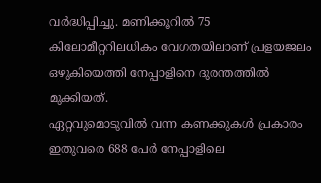വർദ്ധിപ്പിച്ചു. മണിക്കൂറിൽ 75 കിലോമീറ്ററിലധികം വേഗതയിലാണ് പ്രളയജലം ഒഴുകിയെത്തി നേപ്പാളിനെ ദുരന്തത്തിൽ മുക്കിയത്.
ഏറ്റവുമൊടുവിൽ വന്ന കണക്കുകൾ പ്രകാരം ഇതുവരെ 688 പേർ നേപ്പാളിലെ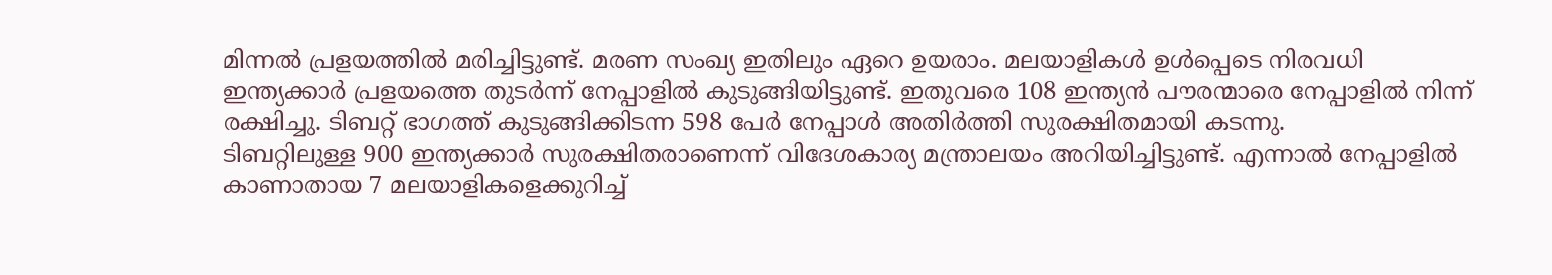മിന്നൽ പ്രളയത്തിൽ മരിച്ചിട്ടുണ്ട്. മരണ സംഖ്യ ഇതിലും ഏറെ ഉയരാം. മലയാളികൾ ഉൾപ്പെടെ നിരവധി ഇന്ത്യക്കാർ പ്രളയത്തെ തുടർന്ന് നേപ്പാളിൽ കുടുങ്ങിയിട്ടുണ്ട്. ഇതുവരെ 108 ഇന്ത്യൻ പൗരന്മാരെ നേപ്പാളിൽ നിന്ന് രക്ഷിച്ചു. ടിബറ്റ് ഭാഗത്ത് കുടുങ്ങിക്കിടന്ന 598 പേർ നേപ്പാൾ അതിർത്തി സുരക്ഷിതമായി കടന്നു.
ടിബറ്റിലുള്ള 900 ഇന്ത്യക്കാർ സുരക്ഷിതരാണെന്ന് വിദേശകാര്യ മന്ത്രാലയം അറിയിച്ചിട്ടുണ്ട്. എന്നാൽ നേപ്പാളിൽ കാണാതായ 7 മലയാളികളെക്കുറിച്ച്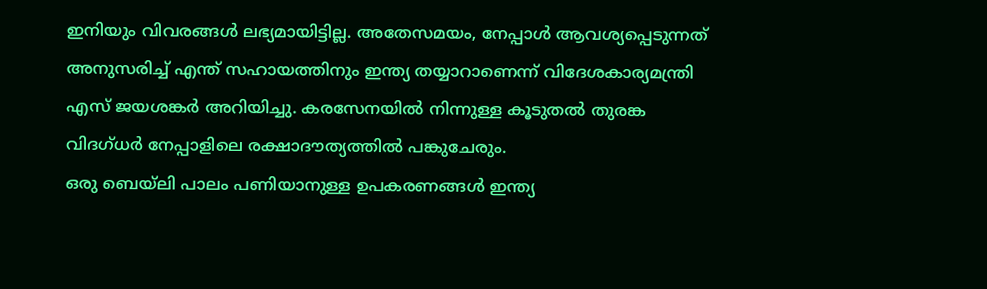ഇനിയും വിവരങ്ങൾ ലഭ്യമായിട്ടില്ല. അതേസമയം, നേപ്പാൾ ആവശ്യപ്പെടുന്നത് അനുസരിച്ച് എന്ത് സഹായത്തിനും ഇന്ത്യ തയ്യാറാണെന്ന് വിദേശകാര്യമന്ത്രി എസ് ജയശങ്കർ അറിയിച്ചു. കരസേനയിൽ നിന്നുള്ള കൂടുതൽ തുരങ്ക വിദഗ്ധർ നേപ്പാളിലെ രക്ഷാദൗത്യത്തിൽ പങ്കുചേരും.
ഒരു ബെയ്ലി പാലം പണിയാനുള്ള ഉപകരണങ്ങൾ ഇന്ത്യ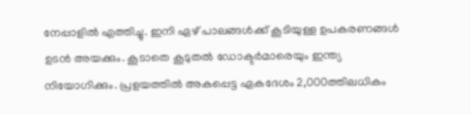നേപ്പാളിൽ എത്തിച്ചു. ഇനി ഏഴ് പാലങ്ങൾക്ക് കൂടിയുള്ള ഉപകരണങ്ങൾ ഉടൻ അയക്കും. കൂടാതെ കൂടുതൽ ഡോക്ടർമാരെയും ഇന്ത്യ നിയോഗിക്കും. പ്രളയത്തിൽ അകപ്പെട്ട ഏകദേശം 2,000ത്തിലധികം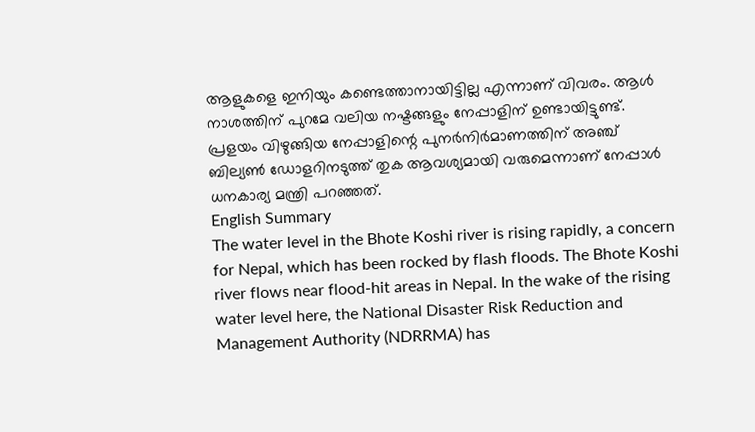ആളുകളെ ഇനിയും കണ്ടെത്താനായിട്ടില്ല എന്നാണ് വിവരം. ആൾ നാശത്തിന് പുറമേ വലിയ നഷ്ടങ്ങളും നേപ്പാളിന് ഉണ്ടായിട്ടുണ്ട്. പ്രളയം വിഴുങ്ങിയ നേപ്പാളിന്റെ പുനർനിർമാണത്തിന് അഞ്ച് ബില്യൺ ഡോളറിനടുത്ത് തുക ആവശ്യമായി വരുമെന്നാണ് നേപ്പാൾ ധനകാര്യ മന്ത്രി പറഞ്ഞത്.
English Summary
The water level in the Bhote Koshi river is rising rapidly, a concern for Nepal, which has been rocked by flash floods. The Bhote Koshi river flows near flood-hit areas in Nepal. In the wake of the rising water level here, the National Disaster Risk Reduction and Management Authority (NDRRMA) has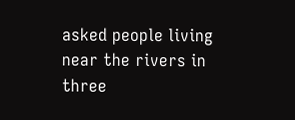asked people living near the rivers in three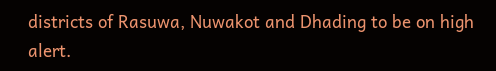districts of Rasuwa, Nuwakot and Dhading to be on high alert.